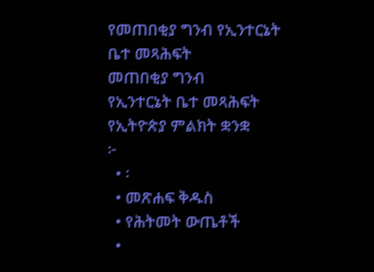የመጠበቂያ ግንብ የኢንተርኔት ቤተ መጻሕፍት
መጠበቂያ ግንብ
የኢንተርኔት ቤተ መጻሕፍት
የኢትዮጵያ ምልክት ቋንቋ
፦
  • ፡
  • መጽሐፍ ቅዱስ
  • የሕትመት ውጤቶች
  •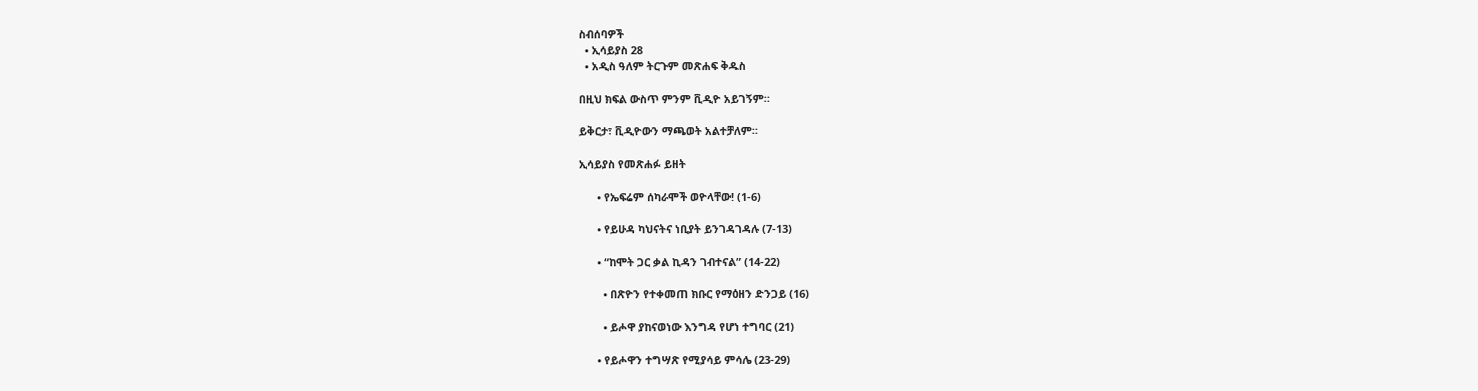ስብሰባዎች
  • ኢሳይያስ 28
  • አዲስ ዓለም ትርጉም መጽሐፍ ቅዱስ

በዚህ ክፍል ውስጥ ምንም ቪዲዮ አይገኝም።

ይቅርታ፣ ቪዲዮውን ማጫወት አልተቻለም።

ኢሳይያስ የመጽሐፉ ይዘት

      • የኤፍሬም ሰካራሞች ወዮላቸው! (1-6)

      • የይሁዳ ካህናትና ነቢያት ይንገዳገዳሉ (7-13)

      • “ከሞት ጋር ቃል ኪዳን ገብተናል” (14-22)

        • በጽዮን የተቀመጠ ክቡር የማዕዘን ድንጋይ (16)

        • ይሖዋ ያከናወነው እንግዳ የሆነ ተግባር (21)

      • የይሖዋን ተግሣጽ የሚያሳይ ምሳሌ (23-29)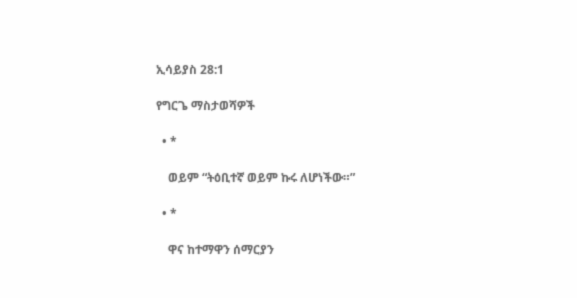ኢሳይያስ 28:1

የግርጌ ማስታወሻዎች

  • *

    ወይም “ትዕቢተኛ ወይም ኩሩ ለሆነችው።”

  • *

    ዋና ከተማዋን ሰማርያን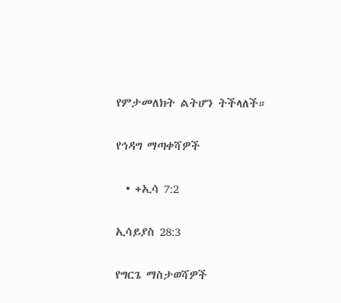የምታመለክት ልትሆን ትችላለች።

የኅዳግ ማጣቀሻዎች

  • +ኢሳ 7:2

ኢሳይያስ 28:3

የግርጌ ማስታወሻዎች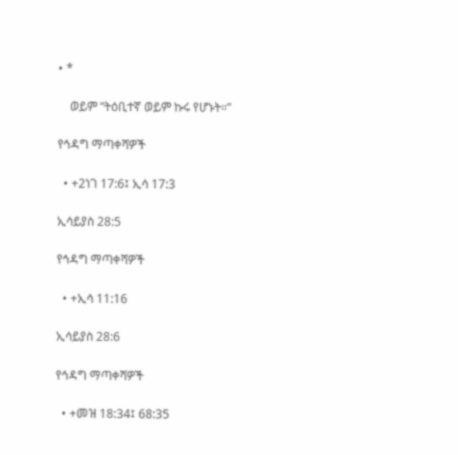• *

    ወይም “ትዕቢተኛ ወይም ኩሩ የሆኑት።”

የኅዳግ ማጣቀሻዎች

  • +2ነገ 17:6፤ ኢሳ 17:3

ኢሳይያስ 28:5

የኅዳግ ማጣቀሻዎች

  • +ኢሳ 11:16

ኢሳይያስ 28:6

የኅዳግ ማጣቀሻዎች

  • +መዝ 18:34፤ 68:35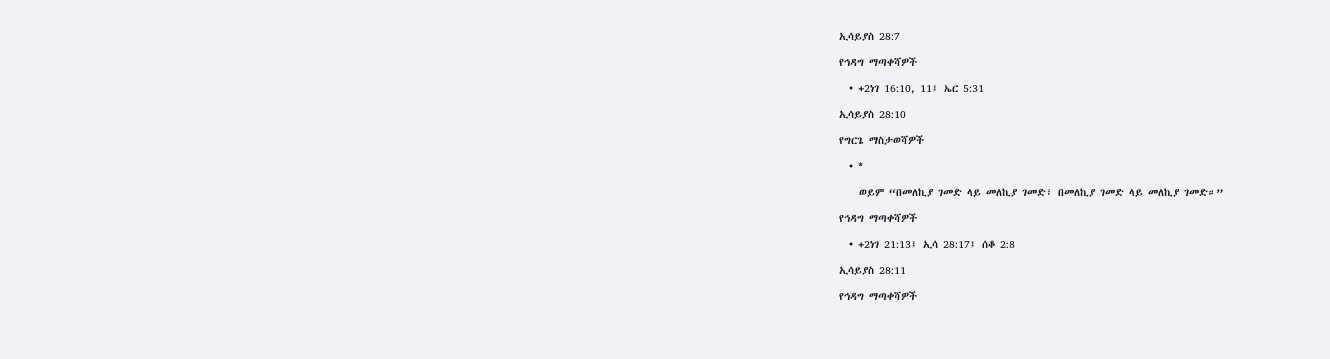ኢሳይያስ 28:7

የኅዳግ ማጣቀሻዎች

  • +2ነገ 16:10, 11፤ ኤር 5:31

ኢሳይያስ 28:10

የግርጌ ማስታወሻዎች

  • *

    ወይም “በመለኪያ ገመድ ላይ መለኪያ ገመድ፣ በመለኪያ ገመድ ላይ መለኪያ ገመድ።”

የኅዳግ ማጣቀሻዎች

  • +2ነገ 21:13፤ ኢሳ 28:17፤ ሰቆ 2:8

ኢሳይያስ 28:11

የኅዳግ ማጣቀሻዎች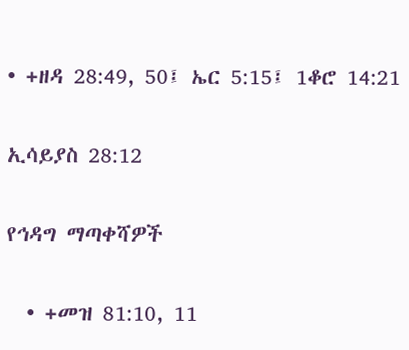• +ዘዳ 28:49, 50፤ ኤር 5:15፤ 1ቆሮ 14:21

ኢሳይያስ 28:12

የኅዳግ ማጣቀሻዎች

  • +መዝ 81:10, 11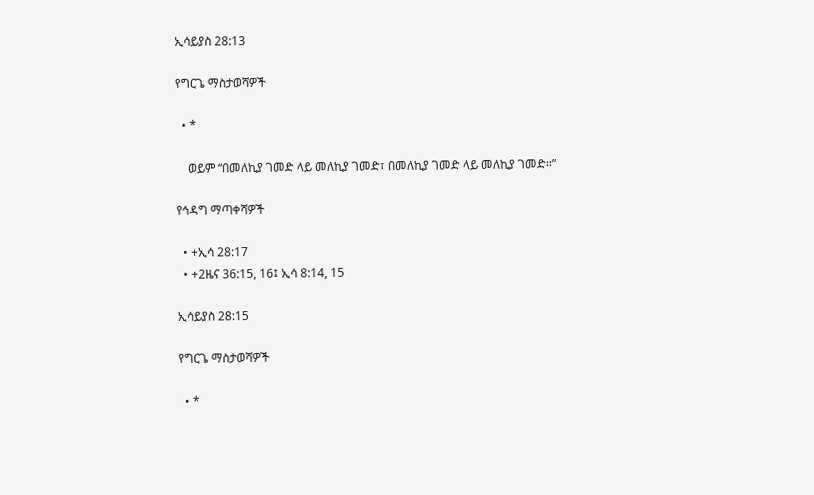ኢሳይያስ 28:13

የግርጌ ማስታወሻዎች

  • *

    ወይም “በመለኪያ ገመድ ላይ መለኪያ ገመድ፣ በመለኪያ ገመድ ላይ መለኪያ ገመድ።”

የኅዳግ ማጣቀሻዎች

  • +ኢሳ 28:17
  • +2ዜና 36:15, 16፤ ኢሳ 8:14, 15

ኢሳይያስ 28:15

የግርጌ ማስታወሻዎች

  • *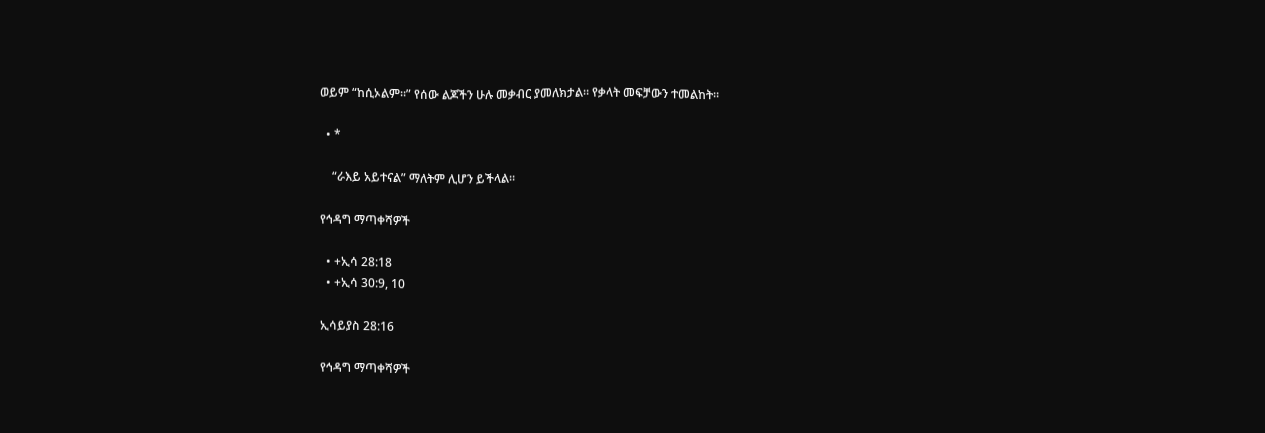ወይም “ከሲኦልም።” የሰው ልጆችን ሁሉ መቃብር ያመለክታል። የቃላት መፍቻውን ተመልከት።

  • *

    “ራእይ አይተናል” ማለትም ሊሆን ይችላል።

የኅዳግ ማጣቀሻዎች

  • +ኢሳ 28:18
  • +ኢሳ 30:9, 10

ኢሳይያስ 28:16

የኅዳግ ማጣቀሻዎች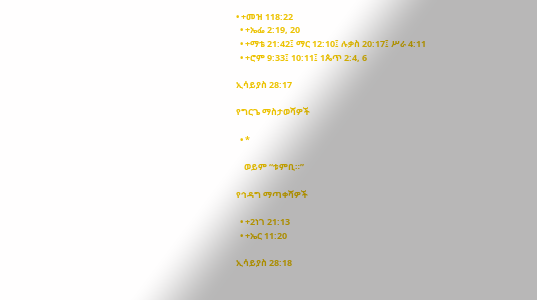• +መዝ 118:22
  • +ኤፌ 2:19, 20
  • +ማቴ 21:42፤ ማር 12:10፤ ሉቃስ 20:17፤ ሥራ 4:11
  • +ሮም 9:33፤ 10:11፤ 1ጴጥ 2:4, 6

ኢሳይያስ 28:17

የግርጌ ማስታወሻዎች

  • *

    ወይም “ቱምቢ።”

የኅዳግ ማጣቀሻዎች

  • +2ነገ 21:13
  • +ኤር 11:20

ኢሳይያስ 28:18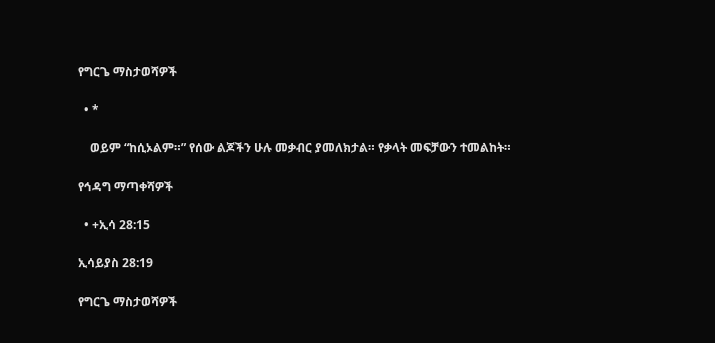የግርጌ ማስታወሻዎች

  • *

    ወይም “ከሲኦልም።” የሰው ልጆችን ሁሉ መቃብር ያመለክታል። የቃላት መፍቻውን ተመልከት።

የኅዳግ ማጣቀሻዎች

  • +ኢሳ 28:15

ኢሳይያስ 28:19

የግርጌ ማስታወሻዎች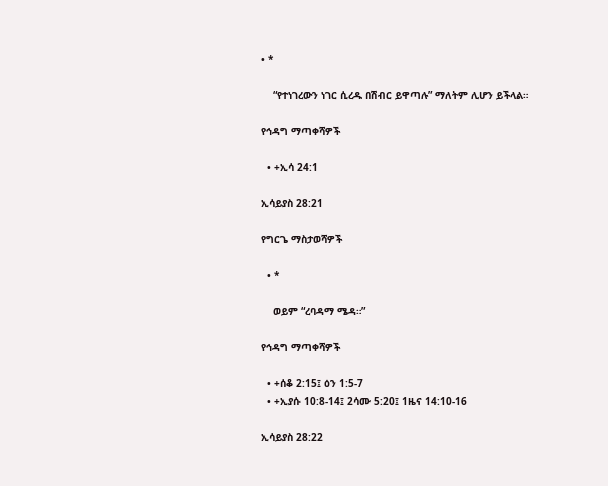• *

    “የተነገረውን ነገር ሲረዱ በሽብር ይዋጣሉ” ማለትም ሊሆን ይችላል።

የኅዳግ ማጣቀሻዎች

  • +ኢሳ 24:1

ኢሳይያስ 28:21

የግርጌ ማስታወሻዎች

  • *

    ወይም “ረባዳማ ሜዳ።”

የኅዳግ ማጣቀሻዎች

  • +ሰቆ 2:15፤ ዕን 1:5-7
  • +ኢያሱ 10:8-14፤ 2ሳሙ 5:20፤ 1ዜና 14:10-16

ኢሳይያስ 28:22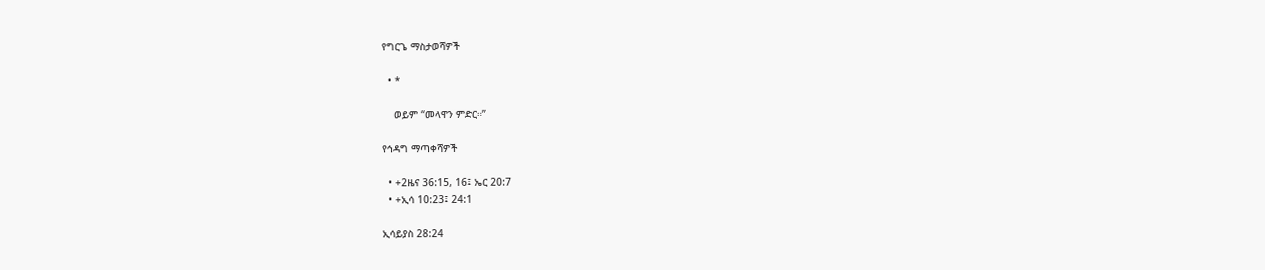የግርጌ ማስታወሻዎች

  • *

    ወይም “መላዋን ምድር።”

የኅዳግ ማጣቀሻዎች

  • +2ዜና 36:15, 16፤ ኤር 20:7
  • +ኢሳ 10:23፤ 24:1

ኢሳይያስ 28:24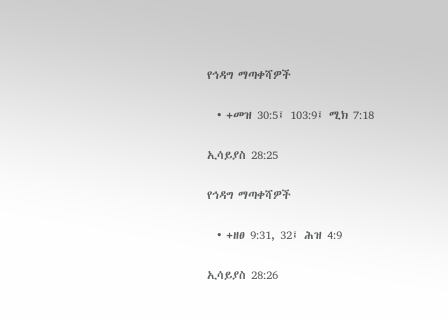የኅዳግ ማጣቀሻዎች

  • +መዝ 30:5፤ 103:9፤ ሚክ 7:18

ኢሳይያስ 28:25

የኅዳግ ማጣቀሻዎች

  • +ዘፀ 9:31, 32፤ ሕዝ 4:9

ኢሳይያስ 28:26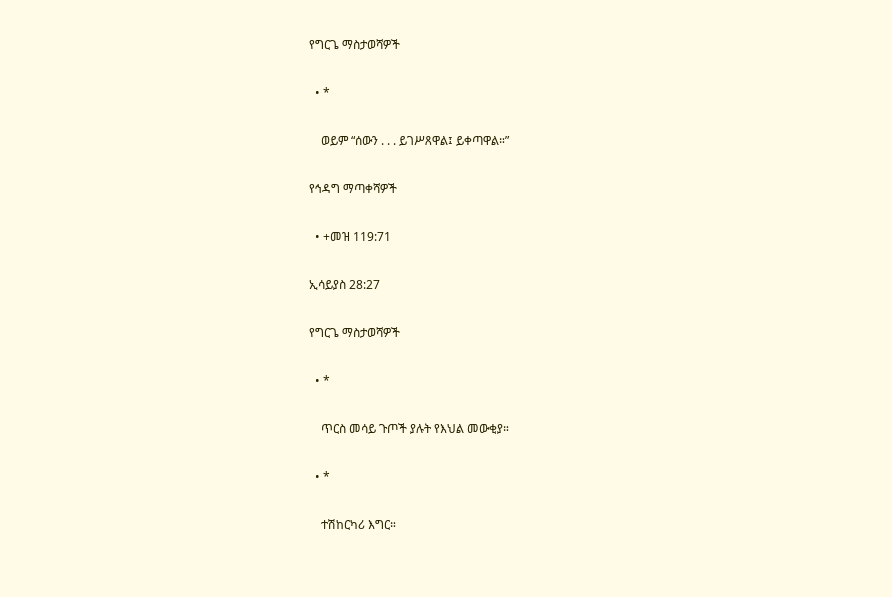የግርጌ ማስታወሻዎች

  • *

    ወይም “ሰውን . . . ይገሥጸዋል፤ ይቀጣዋል።”

የኅዳግ ማጣቀሻዎች

  • +መዝ 119:71

ኢሳይያስ 28:27

የግርጌ ማስታወሻዎች

  • *

    ጥርስ መሳይ ጉጦች ያሉት የእህል መውቂያ።

  • *

    ተሽከርካሪ እግር።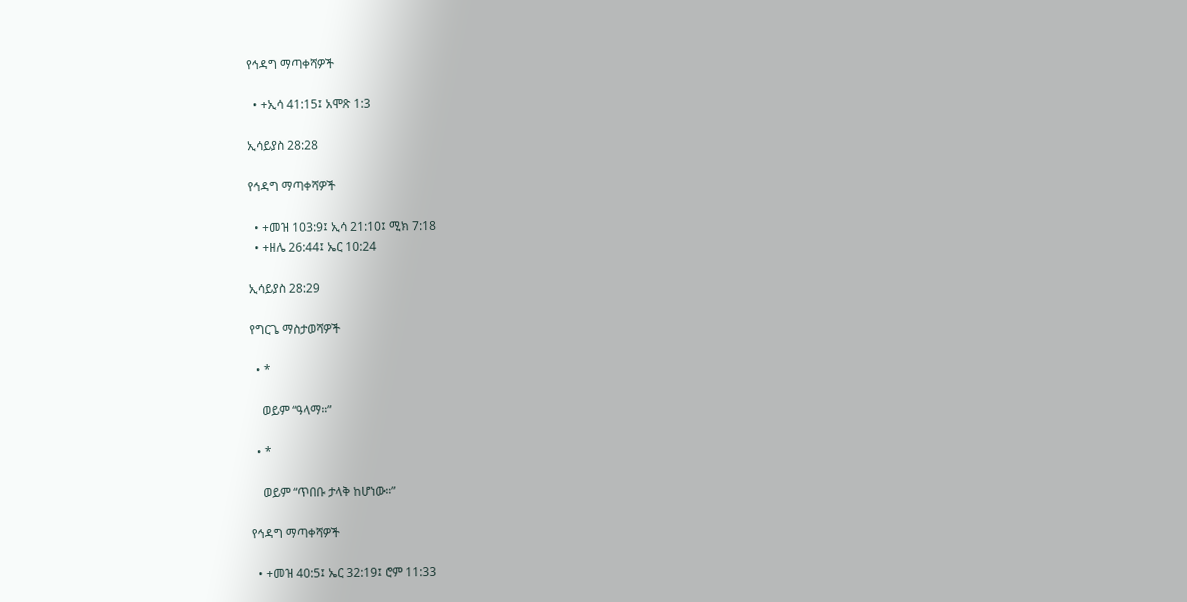የኅዳግ ማጣቀሻዎች

  • +ኢሳ 41:15፤ አሞጽ 1:3

ኢሳይያስ 28:28

የኅዳግ ማጣቀሻዎች

  • +መዝ 103:9፤ ኢሳ 21:10፤ ሚክ 7:18
  • +ዘሌ 26:44፤ ኤር 10:24

ኢሳይያስ 28:29

የግርጌ ማስታወሻዎች

  • *

    ወይም “ዓላማ።”

  • *

    ወይም “ጥበቡ ታላቅ ከሆነው።”

የኅዳግ ማጣቀሻዎች

  • +መዝ 40:5፤ ኤር 32:19፤ ሮም 11:33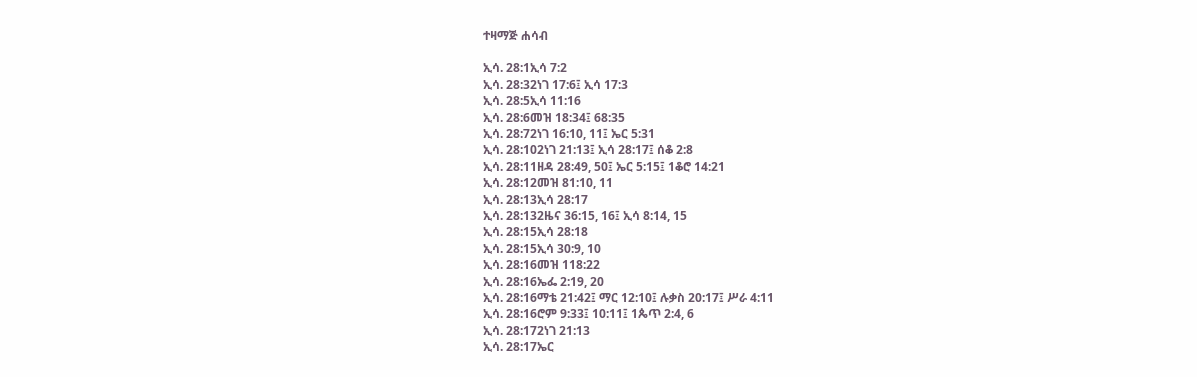ተዛማጅ ሐሳብ

ኢሳ. 28:1ኢሳ 7:2
ኢሳ. 28:32ነገ 17:6፤ ኢሳ 17:3
ኢሳ. 28:5ኢሳ 11:16
ኢሳ. 28:6መዝ 18:34፤ 68:35
ኢሳ. 28:72ነገ 16:10, 11፤ ኤር 5:31
ኢሳ. 28:102ነገ 21:13፤ ኢሳ 28:17፤ ሰቆ 2:8
ኢሳ. 28:11ዘዳ 28:49, 50፤ ኤር 5:15፤ 1ቆሮ 14:21
ኢሳ. 28:12መዝ 81:10, 11
ኢሳ. 28:13ኢሳ 28:17
ኢሳ. 28:132ዜና 36:15, 16፤ ኢሳ 8:14, 15
ኢሳ. 28:15ኢሳ 28:18
ኢሳ. 28:15ኢሳ 30:9, 10
ኢሳ. 28:16መዝ 118:22
ኢሳ. 28:16ኤፌ 2:19, 20
ኢሳ. 28:16ማቴ 21:42፤ ማር 12:10፤ ሉቃስ 20:17፤ ሥራ 4:11
ኢሳ. 28:16ሮም 9:33፤ 10:11፤ 1ጴጥ 2:4, 6
ኢሳ. 28:172ነገ 21:13
ኢሳ. 28:17ኤር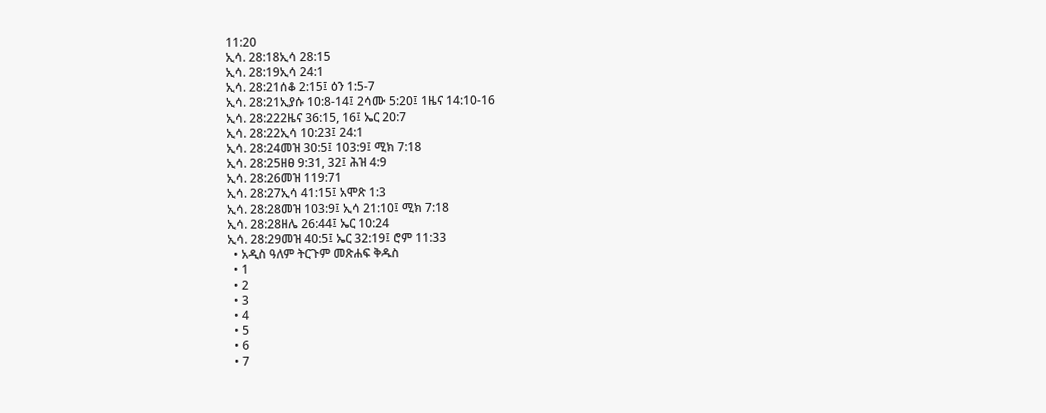11:20
ኢሳ. 28:18ኢሳ 28:15
ኢሳ. 28:19ኢሳ 24:1
ኢሳ. 28:21ሰቆ 2:15፤ ዕን 1:5-7
ኢሳ. 28:21ኢያሱ 10:8-14፤ 2ሳሙ 5:20፤ 1ዜና 14:10-16
ኢሳ. 28:222ዜና 36:15, 16፤ ኤር 20:7
ኢሳ. 28:22ኢሳ 10:23፤ 24:1
ኢሳ. 28:24መዝ 30:5፤ 103:9፤ ሚክ 7:18
ኢሳ. 28:25ዘፀ 9:31, 32፤ ሕዝ 4:9
ኢሳ. 28:26መዝ 119:71
ኢሳ. 28:27ኢሳ 41:15፤ አሞጽ 1:3
ኢሳ. 28:28መዝ 103:9፤ ኢሳ 21:10፤ ሚክ 7:18
ኢሳ. 28:28ዘሌ 26:44፤ ኤር 10:24
ኢሳ. 28:29መዝ 40:5፤ ኤር 32:19፤ ሮም 11:33
  • አዲስ ዓለም ትርጉም መጽሐፍ ቅዱስ
  • 1
  • 2
  • 3
  • 4
  • 5
  • 6
  • 7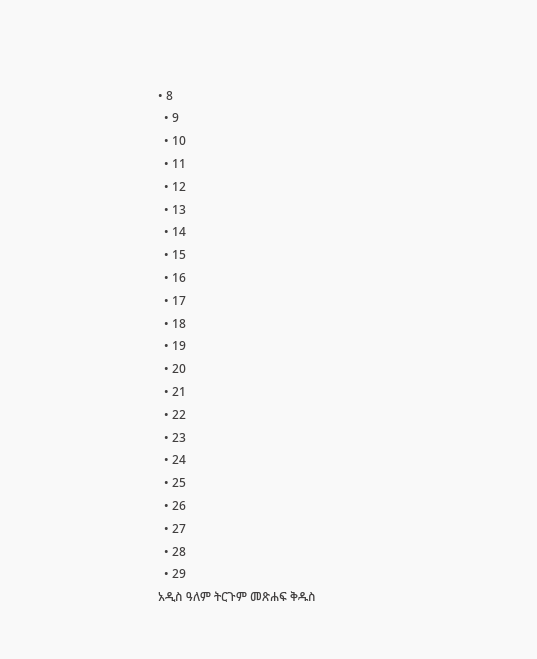• 8
  • 9
  • 10
  • 11
  • 12
  • 13
  • 14
  • 15
  • 16
  • 17
  • 18
  • 19
  • 20
  • 21
  • 22
  • 23
  • 24
  • 25
  • 26
  • 27
  • 28
  • 29
አዲስ ዓለም ትርጉም መጽሐፍ ቅዱስ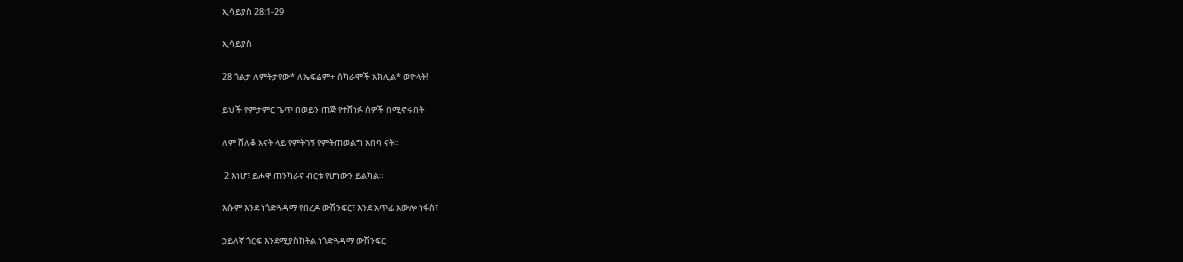ኢሳይያስ 28:1-29

ኢሳይያስ

28 ጎልታ ለምትታየው* ለኤፍሬም+ ሰካራሞች አክሊል* ወዮላት!

ይህች የምታምር ጌጥ በወይን ጠጅ የተሸነፉ ሰዎች በሚኖሩበት

ለም ሸለቆ አናት ላይ የምትገኝ የምትጠወልግ አበባ ናት።

 2 እነሆ፣ ይሖዋ ጠንካራና ብርቱ የሆነውን ይልካል።

እሱም እንደ ነጎድጓዳማ የበረዶ ውሽንፍር፣ እንደ አጥፊ አውሎ ነፋስ፣

ኃይለኛ ጎርፍ እንደሚያስከትል ነጎድጓዳማ ውሽንፍር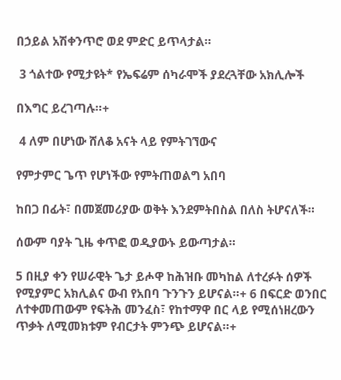በኃይል አሽቀንጥሮ ወደ ምድር ይጥላታል።

 3 ጎልተው የሚታዩት* የኤፍሬም ሰካራሞች ያደረጓቸው አክሊሎች

በእግር ይረገጣሉ።+

 4 ለም በሆነው ሸለቆ አናት ላይ የምትገኘውና

የምታምር ጌጥ የሆነችው የምትጠወልግ አበባ

ከበጋ በፊት፣ በመጀመሪያው ወቅት እንደምትበስል በለስ ትሆናለች።

ሰውም ባያት ጊዜ ቀጥፎ ወዲያውኑ ይውጣታል።

5 በዚያ ቀን የሠራዊት ጌታ ይሖዋ ከሕዝቡ መካከል ለተረፉት ሰዎች የሚያምር አክሊልና ውብ የአበባ ጉንጉን ይሆናል።+ 6 በፍርድ ወንበር ለተቀመጠውም የፍትሕ መንፈስ፣ የከተማዋ በር ላይ የሚሰነዘረውን ጥቃት ለሚመክቱም የብርታት ምንጭ ይሆናል።+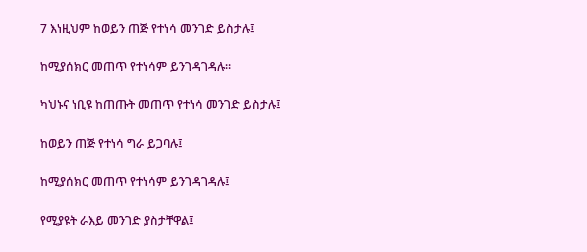7 እነዚህም ከወይን ጠጅ የተነሳ መንገድ ይስታሉ፤

ከሚያሰክር መጠጥ የተነሳም ይንገዳገዳሉ።

ካህኑና ነቢዩ ከጠጡት መጠጥ የተነሳ መንገድ ይስታሉ፤

ከወይን ጠጅ የተነሳ ግራ ይጋባሉ፤

ከሚያሰክር መጠጥ የተነሳም ይንገዳገዳሉ፤

የሚያዩት ራእይ መንገድ ያስታቸዋል፤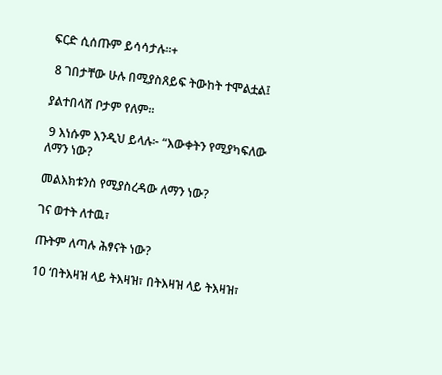ፍርድ ሲሰጡም ይሳሳታሉ።+

 8 ገበታቸው ሁሉ በሚያስጸይፍ ትውከት ተሞልቷል፤

ያልተበላሸ ቦታም የለም።

 9 እነሱም እንዲህ ይላሉ፦ “እውቀትን የሚያካፍለው ለማን ነው?

መልእክቱንስ የሚያስረዳው ለማን ነው?

ገና ወተት ለተዉ፣

ጡትም ለጣሉ ሕፃናት ነው?

10 ‘በትእዛዝ ላይ ትእዛዝ፣ በትእዛዝ ላይ ትእዛዝ፣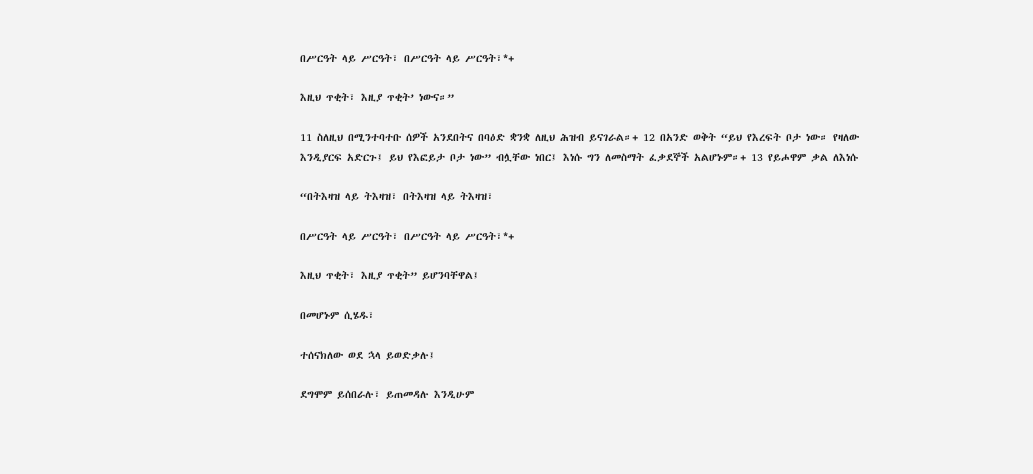በሥርዓት ላይ ሥርዓት፣ በሥርዓት ላይ ሥርዓት፣*+

እዚህ ጥቂት፣ እዚያ ጥቂት’ ነውና።”

11 ስለዚህ በሚንተባተቡ ሰዎች አንደበትና በባዕድ ቋንቋ ለዚህ ሕዝብ ይናገራል።+ 12 በአንድ ወቅት “ይህ የእረፍት ቦታ ነው። የዛለው እንዲያርፍ አድርጉ፤ ይህ የእፎይታ ቦታ ነው” ብሏቸው ነበር፤ እነሱ ግን ለመስማት ፈቃደኞች አልሆኑም።+ 13 የይሖዋም ቃል ለእነሱ

“በትእዛዝ ላይ ትእዛዝ፣ በትእዛዝ ላይ ትእዛዝ፣

በሥርዓት ላይ ሥርዓት፣ በሥርዓት ላይ ሥርዓት፣*+

እዚህ ጥቂት፣ እዚያ ጥቂት” ይሆንባቸዋል፤

በመሆኑም ሲሄዱ፣

ተሰናክለው ወደ ኋላ ይወድቃሉ፤

ደግሞም ይሰበራሉ፣ ይጠመዳሉ እንዲሁም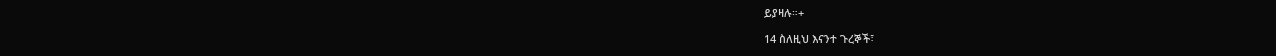ይያዛሉ።+

14 ስለዚህ እናንተ ጉረኞች፣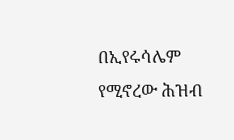በኢየሩሳሌም የሚኖረው ሕዝብ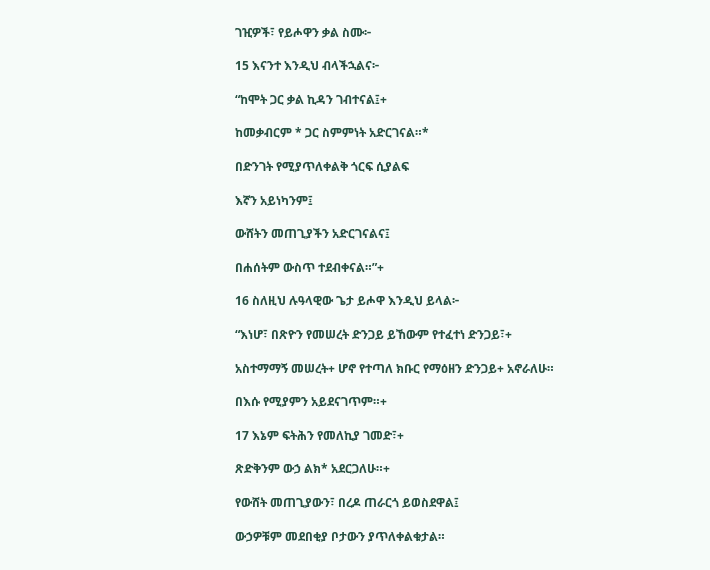ገዢዎች፣ የይሖዋን ቃል ስሙ፦

15 እናንተ እንዲህ ብላችኋልና፦

“ከሞት ጋር ቃል ኪዳን ገብተናል፤+

ከመቃብርም * ጋር ስምምነት አድርገናል።*

በድንገት የሚያጥለቀልቅ ጎርፍ ሲያልፍ

እኛን አይነካንም፤

ውሸትን መጠጊያችን አድርገናልና፤

በሐሰትም ውስጥ ተደብቀናል።”+

16 ስለዚህ ሉዓላዊው ጌታ ይሖዋ እንዲህ ይላል፦

“እነሆ፣ በጽዮን የመሠረት ድንጋይ ይኸውም የተፈተነ ድንጋይ፣+

አስተማማኝ መሠረት+ ሆኖ የተጣለ ክቡር የማዕዘን ድንጋይ+ አኖራለሁ።

በእሱ የሚያምን አይደናገጥም።+

17 እኔም ፍትሕን የመለኪያ ገመድ፣+

ጽድቅንም ውኃ ልክ* አደርጋለሁ።+

የውሸት መጠጊያውን፣ በረዶ ጠራርጎ ይወስደዋል፤

ውኃዎቹም መደበቂያ ቦታውን ያጥለቀልቁታል።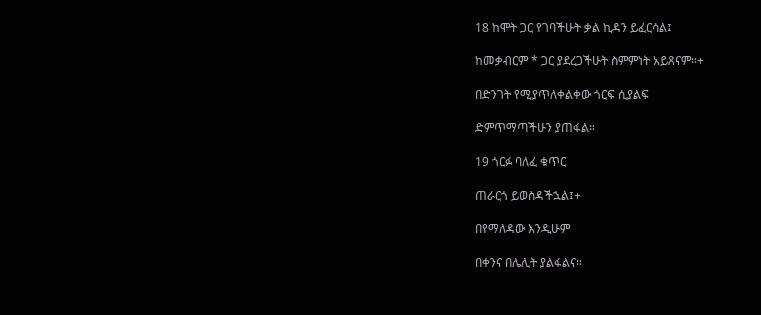18 ከሞት ጋር የገባችሁት ቃል ኪዳን ይፈርሳል፤

ከመቃብርም * ጋር ያደረጋችሁት ስምምነት አይጸናም።+

በድንገት የሚያጥለቀልቀው ጎርፍ ሲያልፍ

ድምጥማጣችሁን ያጠፋል።

19 ጎርፉ ባለፈ ቁጥር

ጠራርጎ ይወስዳችኋል፤+

በየማለዳው እንዲሁም

በቀንና በሌሊት ያልፋልና።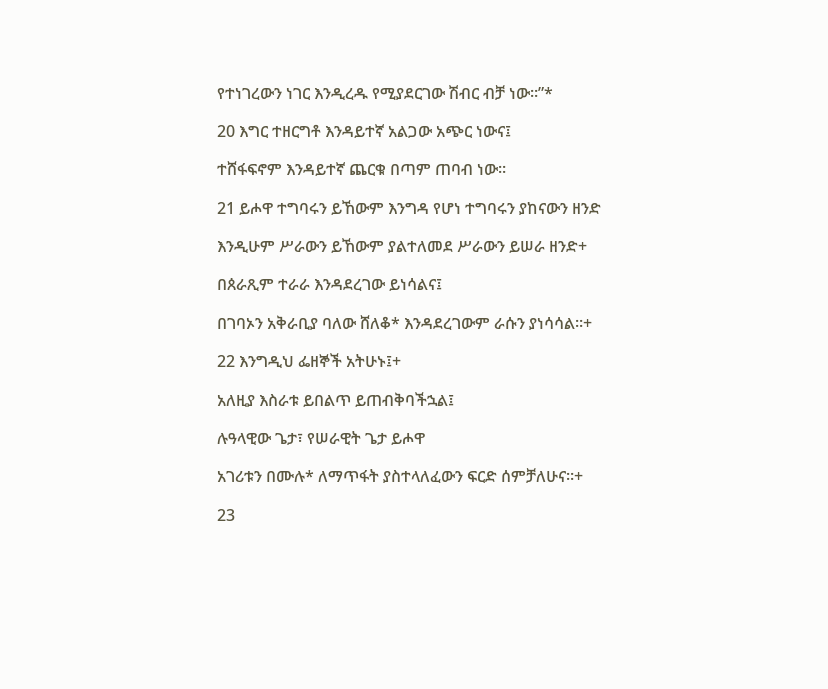የተነገረውን ነገር እንዲረዱ የሚያደርገው ሽብር ብቻ ነው።”*

20 እግር ተዘርግቶ እንዳይተኛ አልጋው አጭር ነውና፤

ተሸፋፍኖም እንዳይተኛ ጨርቁ በጣም ጠባብ ነው።

21 ይሖዋ ተግባሩን ይኸውም እንግዳ የሆነ ተግባሩን ያከናውን ዘንድ

እንዲሁም ሥራውን ይኸውም ያልተለመደ ሥራውን ይሠራ ዘንድ+

በጰራጺም ተራራ እንዳደረገው ይነሳልና፤

በገባኦን አቅራቢያ ባለው ሸለቆ* እንዳደረገውም ራሱን ያነሳሳል።+

22 እንግዲህ ፌዘኞች አትሁኑ፤+

አለዚያ እስራቱ ይበልጥ ይጠብቅባችኋል፤

ሉዓላዊው ጌታ፣ የሠራዊት ጌታ ይሖዋ

አገሪቱን በሙሉ* ለማጥፋት ያስተላለፈውን ፍርድ ሰምቻለሁና።+

23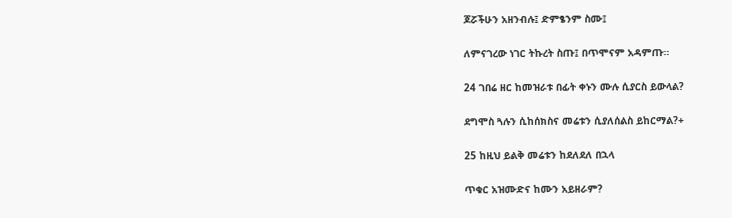ጆሯችሁን አዘንብሉ፤ ድምፄንም ስሙ፤

ለምናገረው ነገር ትኩረት ስጡ፤ በጥሞናም አዳምጡ።

24 ገበሬ ዘር ከመዝራቱ በፊት ቀኑን ሙሉ ሲያርስ ይውላል?

ደግሞስ ጓሉን ሲከሰክስና መሬቱን ሲያለሰልስ ይከርማል?+

25 ከዚህ ይልቅ መሬቱን ከደለደለ በኋላ

ጥቁር አዝሙድና ከሙን አይዘራም?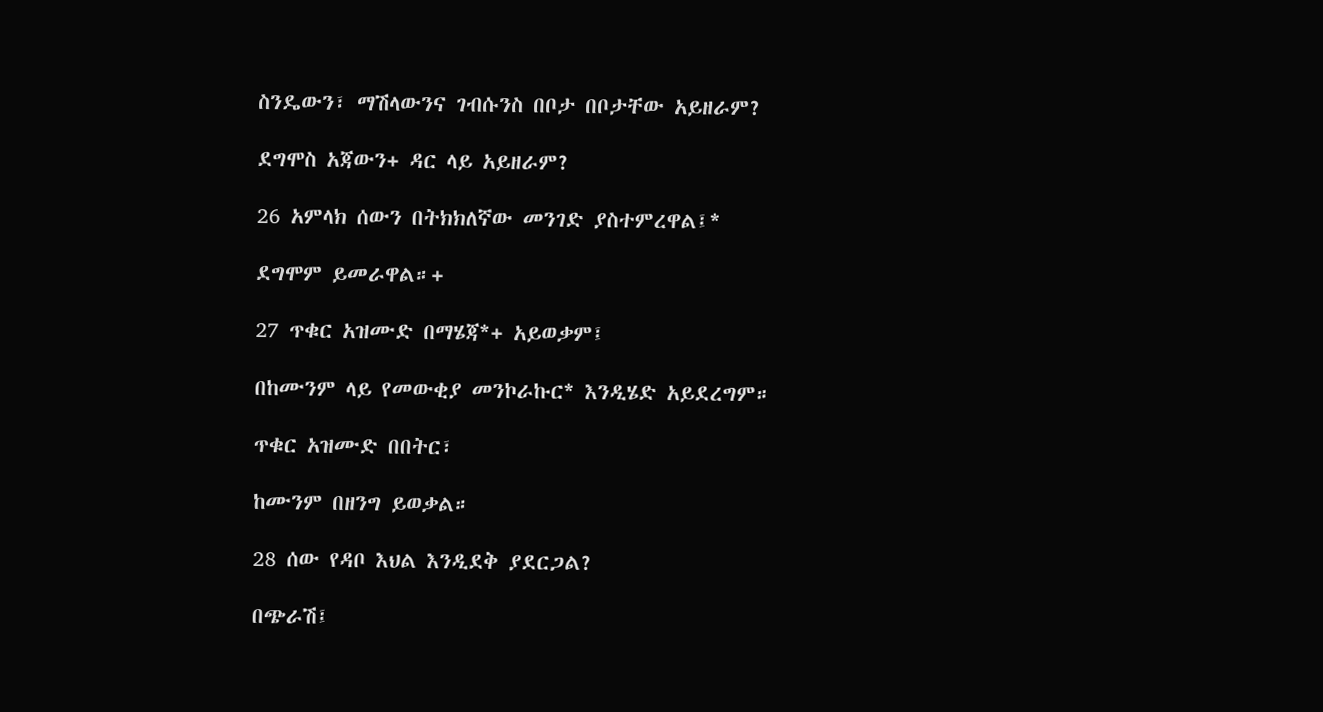ስንዴውን፣ ማሽላውንና ገብሱንስ በቦታ በቦታቸው አይዘራም?

ደግሞስ አጃውን+ ዳር ላይ አይዘራም?

26 አምላክ ሰውን በትክክለኛው መንገድ ያስተምረዋል፤*

ደግሞም ይመራዋል።+

27 ጥቁር አዝሙድ በማሄጃ*+ አይወቃም፤

በከሙንም ላይ የመውቂያ መንኮራኩር* እንዲሄድ አይደረግም።

ጥቁር አዝሙድ በበትር፣

ከሙንም በዘንግ ይወቃል።

28 ሰው የዳቦ እህል እንዲደቅ ያደርጋል?

በጭራሽ፤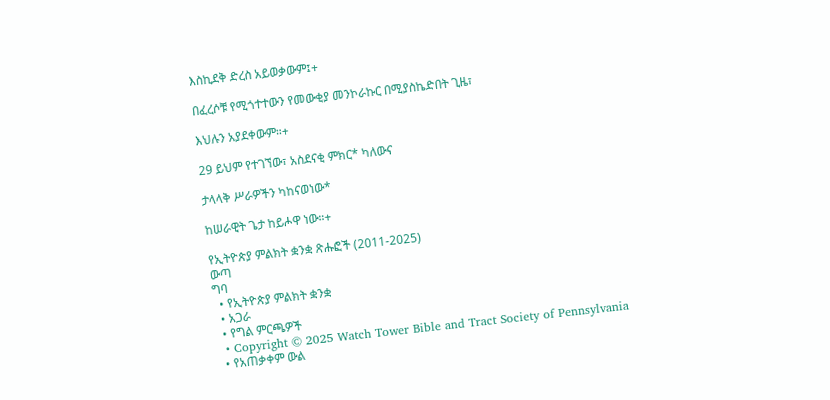እስኪደቅ ድረስ አይወቃውም፤+

በፈረሶቹ የሚጎተተውን የመውቂያ መንኮራኩር በሚያስኬድበት ጊዜ፣

እህሉን አያደቀውም።+

29 ይህም የተገኘው፣ አስደናቂ ምክር* ካለውና

ታላላቅ ሥራዎችን ካከናወነው*

ከሠራዊት ጌታ ከይሖዋ ነው።+

የኢትዮጵያ ምልክት ቋንቋ ጽሑፎች (2011-2025)
ውጣ
ግባ
  • የኢትዮጵያ ምልክት ቋንቋ
  • አጋራ
  • የግል ምርጫዎች
  • Copyright © 2025 Watch Tower Bible and Tract Society of Pennsylvania
  • የአጠቃቀም ውል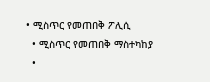• ሚስጥር የመጠበቅ ፖሊሲ
  • ሚስጥር የመጠበቅ ማስተካከያ
  •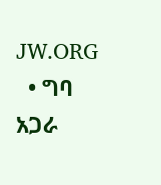JW.ORG
  • ግባ
አጋራ